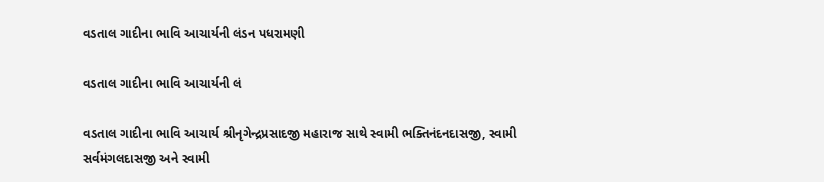વડતાલ ગાદીના ભાવિ આચાર્યની લંડન પધરામણી

વડતાલ ગાદીના ભાવિ આચાર્યની લં

વડતાલ ગાદીના ભાવિ આચાર્ય શ્રીનૃગેન્દ્રપ્રસાદજી મહારાજ સાથે સ્વામી ભક્તિનંદનદાસજી, સ્વામી સર્વમંગલદાસજી અને સ્વામી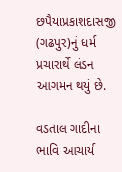છપૈયાપ્રકાશદાસજી (ગઢપુર)નું ધર્મ પ્રચારાર્થે લંડન આગમન થયું છે.

વડતાલ ગાદીના ભાવિ આચાર્ય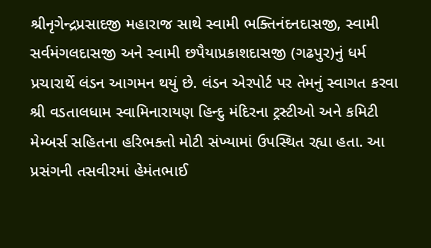શ્રીનૃગેન્દ્રપ્રસાદજી મહારાજ સાથે સ્વામી ભક્તિનંદનદાસજી, સ્વામી સર્વમંગલદાસજી અને સ્વામી છપૈયાપ્રકાશદાસજી (ગઢપુર)નું ધર્મ પ્રચારાર્થે લંડન આગમન થયું છે. લંડન એરપોર્ટ પર તેમનું સ્વાગત કરવા શ્રી વડતાલધામ સ્વામિનારાયણ હિન્દુ મંદિરના ટ્રસ્ટીઓ અને કમિટી મેમ્બર્સ સહિતના હરિભક્તો મોટી સંખ્યામાં ઉપસ્થિત રહ્યા હતા. આ પ્રસંગની તસવીરમાં હેમંતભાઈ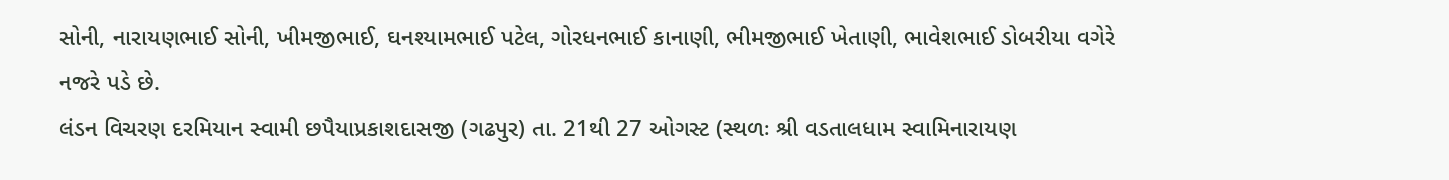સોની, નારાયણભાઈ સોની, ખીમજીભાઈ, ઘનશ્યામભાઈ પટેલ, ગોરધનભાઈ કાનાણી, ભીમજીભાઈ ખેતાણી, ભાવેશભાઈ ડોબરીયા વગેરે નજરે પડે છે.
લંડન વિચરણ દરમિયાન સ્વામી છપૈયાપ્રકાશદાસજી (ગઢપુર) તા. 21થી 27 ઓગસ્ટ (સ્થળઃ શ્રી વડતાલધામ સ્વામિનારાયણ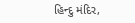હિન્દુ મંદિર,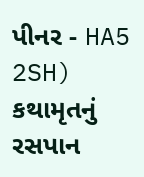પીનર - HA5 2SH) કથામૃતનું રસપાન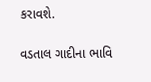કરાવશે.

વડતાલ ગાદીના ભાવિ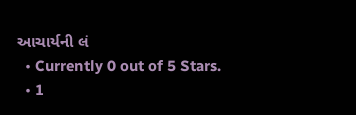આચાર્યની લં
  • Currently 0 out of 5 Stars.
  • 1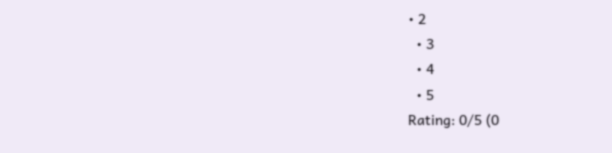• 2
  • 3
  • 4
  • 5
Rating: 0/5 (0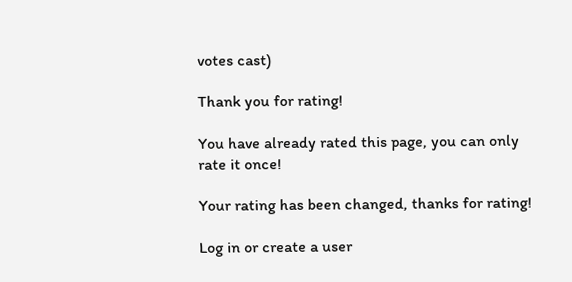votes cast)

Thank you for rating!

You have already rated this page, you can only rate it once!

Your rating has been changed, thanks for rating!

Log in or create a user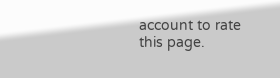account to rate this page.